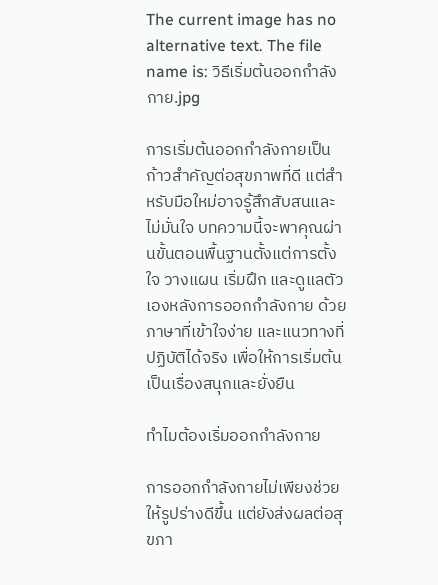The current image has no alternative text. The file name is: วิธีเริ่มต้นออกกำลังกาย.jpg

การเริ่มต้นออกกำลังกายเป็นก้าวสำคัญต่อสุขภาพที่ดี แต่สำหรับมือใหม่อาจรู้สึกสับสนและไม่มั่นใจ บทความนี้จะพาคุณผ่านขั้นตอนพื้นฐานตั้งแต่การตั้งใจ วางแผน เริ่มฝึก และดูแลตัวเองหลังการออกกำลังกาย ด้วยภาษาที่เข้าใจง่าย และแนวทางที่ปฏิบัติได้จริง เพื่อให้การเริ่มต้นเป็นเรื่องสนุกและยั่งยืน

ทำไมต้องเริ่มออกกำลังกาย

การออกกำลังกายไม่เพียงช่วยให้รูปร่างดีขึ้น แต่ยังส่งผลต่อสุขภา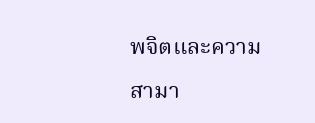พจิตและความสามา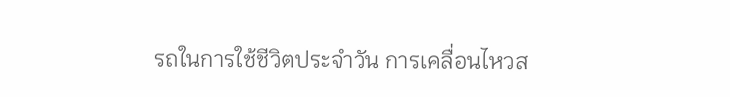รถในการใช้ชีวิตประจำวัน การเคลื่อนไหวส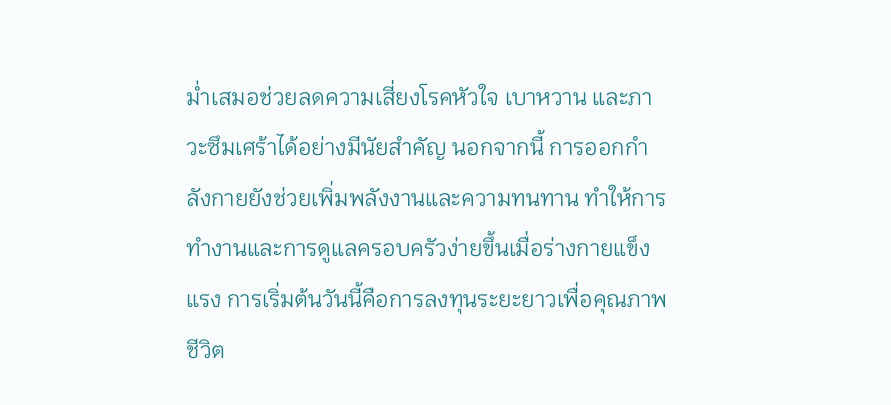ม่ำเสมอช่วยลดความเสี่ยงโรคหัวใจ เบาหวาน และภาวะซึมเศร้าได้อย่างมีนัยสำคัญ นอกจากนี้ การออกกำลังกายยังช่วยเพิ่มพลังงานและความทนทาน ทำให้การทำงานและการดูแลครอบครัวง่ายขึ้นเมื่อร่างกายแข็งแรง การเริ่มต้นวันนี้คือการลงทุนระยะยาวเพื่อคุณภาพชีวิต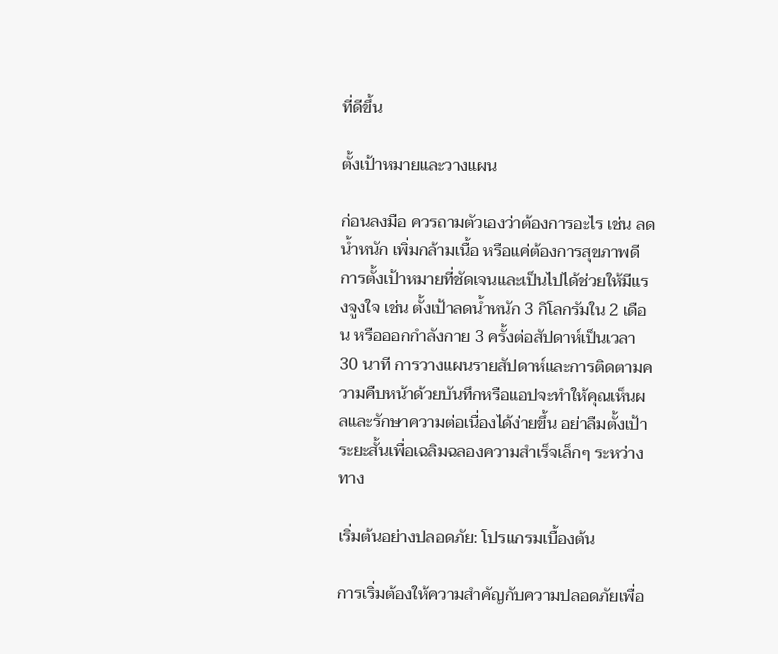ที่ดีขึ้น

ตั้งเป้าหมายและวางแผน

ก่อนลงมือ ควรถามตัวเองว่าต้องการอะไร เช่น ลดน้ำหนัก เพิ่มกล้ามเนื้อ หรือแค่ต้องการสุขภาพดี การตั้งเป้าหมายที่ชัดเจนและเป็นไปได้ช่วยให้มีแรงจูงใจ เช่น ตั้งเป้าลดน้ำหนัก 3 กิโลกรัมใน 2 เดือน หรือออกกำลังกาย 3 ครั้งต่อสัปดาห์เป็นเวลา 30 นาที การวางแผนรายสัปดาห์และการติดตามความคืบหน้าด้วยบันทึกหรือแอปจะทำให้คุณเห็นผลและรักษาความต่อเนื่องได้ง่ายขึ้น อย่าลืมตั้งเป้าระยะสั้นเพื่อเฉลิมฉลองความสำเร็จเล็กๆ ระหว่างทาง

เริ่มต้นอย่างปลอดภัย: โปรแกรมเบื้องต้น

การเริ่มต้องให้ความสำคัญกับความปลอดภัยเพื่อ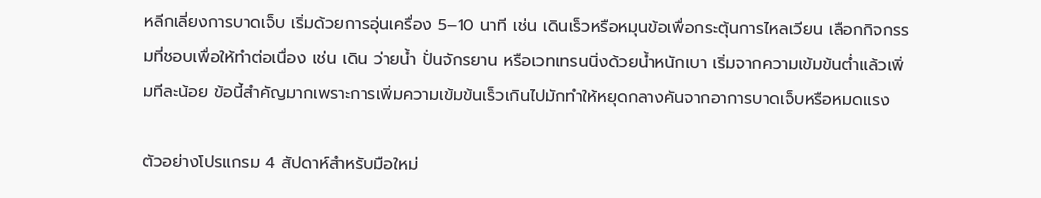หลีกเลี่ยงการบาดเจ็บ เริ่มด้วยการอุ่นเครื่อง 5–10 นาที เช่น เดินเร็วหรือหมุนข้อเพื่อกระตุ้นการไหลเวียน เลือกกิจกรรมที่ชอบเพื่อให้ทำต่อเนื่อง เช่น เดิน ว่ายน้ำ ปั่นจักรยาน หรือเวทเทรนนิ่งด้วยน้ำหนักเบา เริ่มจากความเข้มข้นต่ำแล้วเพิ่มทีละน้อย ข้อนี้สำคัญมากเพราะการเพิ่มความเข้มข้นเร็วเกินไปมักทำให้หยุดกลางคันจากอาการบาดเจ็บหรือหมดแรง

ตัวอย่างโปรแกรม 4 สัปดาห์สำหรับมือใหม่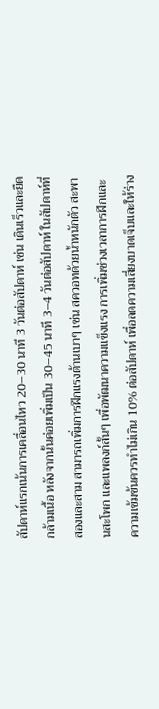สัปดาห์แรกเน้นการเคลื่อนไหว 20–30 นาที 3 วันต่อสัปดาห์ เช่น เดินเร็วและยืดกล้ามเนื้อ หลังจากนั้นค่อยเพิ่มเป็น 30–45 นาที 3–4 วันต่อสัปดาห์ ในสัปดาห์ที่สองและสาม สามารถเพิ่มการฝึกแรงต้านเบาๆ เช่น สควอทด้วยน้ำหนักตัว สะพานสะโพก และแพลงก์สั้นๆ เพื่อพัฒนาความแข็งแรง การเพิ่มช่วงเวลาการฝึกและความเข้มข้นควรทำไม่เกิน 10% ต่อสัปดาห์ เพื่อลดความเสี่ยงบาดเจ็บและให้ร่าง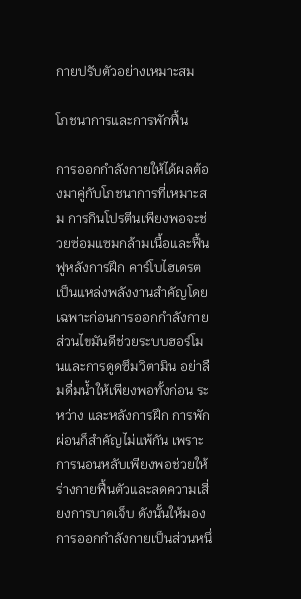กายปรับตัวอย่างเหมาะสม

โภชนาการและการพักฟื้น

การออกกำลังกายให้ได้ผลต้องมาคู่กับโภชนาการที่เหมาะสม การกินโปรตีนเพียงพอจะช่วยซ่อมแซมกล้ามเนื้อและฟื้นฟูหลังการฝึก คาร์โบไฮเดรตเป็นแหล่งพลังงานสำคัญโดยเฉพาะก่อนการออกกำลังกาย ส่วนไขมันดีช่วยระบบฮอร์โมนและการดูดซึมวิตามิน อย่าลืมดื่มน้ำให้เพียงพอทั้งก่อน ระหว่าง และหลังการฝึก การพักผ่อนก็สำคัญไม่แพ้กัน เพราะการนอนหลับเพียงพอช่วยให้ร่างกายฟื้นตัวและลดความเสี่ยงการบาดเจ็บ ดังนั้นให้มองการออกกำลังกายเป็นส่วนหนึ่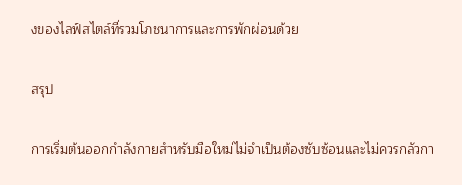งของไลฟ์สไตล์ที่รวมโภชนาการและการพักผ่อนด้วย

สรุป

การเริ่มต้นออกกำลังกายสำหรับมือใหม่ไม่จำเป็นต้องซับซ้อนและไม่ควรกลัวกา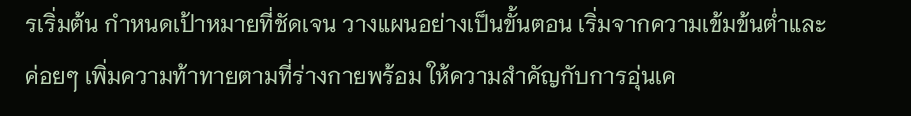รเริ่มต้น กำหนดเป้าหมายที่ชัดเจน วางแผนอย่างเป็นขั้นตอน เริ่มจากความเข้มข้นต่ำและค่อยๆ เพิ่มความท้าทายตามที่ร่างกายพร้อม ให้ความสำคัญกับการอุ่นเค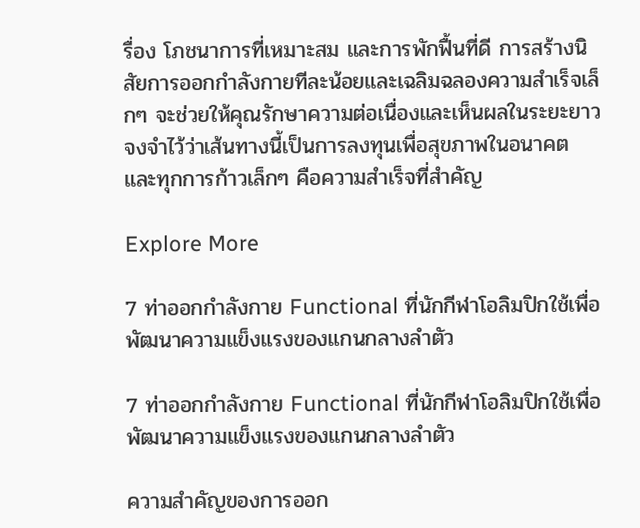รื่อง โภชนาการที่เหมาะสม และการพักฟื้นที่ดี การสร้างนิสัยการออกกำลังกายทีละน้อยและเฉลิมฉลองความสำเร็จเล็กๆ จะช่วยให้คุณรักษาความต่อเนื่องและเห็นผลในระยะยาว จงจำไว้ว่าเส้นทางนี้เป็นการลงทุนเพื่อสุขภาพในอนาคต และทุกการก้าวเล็กๆ คือความสำเร็จที่สำคัญ

Explore More

7 ท่าออกกำลังกาย Functional ที่นักกีฬาโอลิมปิกใช้เพื่อพัฒนาความแข็งแรงของแกนกลางลำตัว

7 ท่าออกกำลังกาย Functional ที่นักกีฬาโอลิมปิกใช้เพื่อพัฒนาความแข็งแรงของแกนกลางลำตัว

ความสำคัญของการออก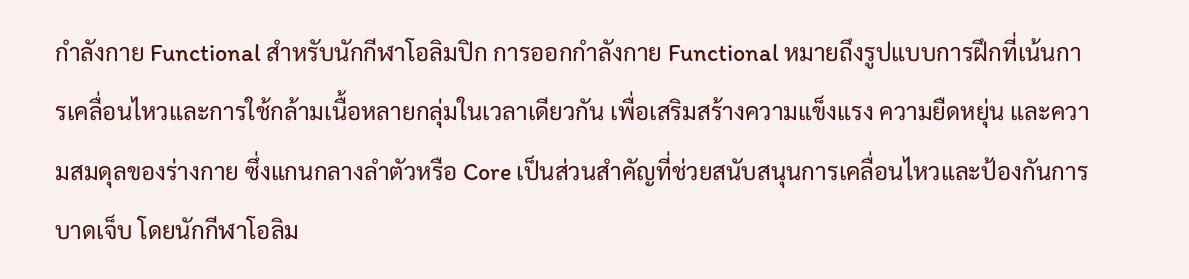กำลังกาย Functional สำหรับนักกีฬาโอลิมปิก การออกกำลังกาย Functional หมายถึงรูปแบบการฝึกที่เน้นการเคลื่อนไหวและการใช้กล้ามเนื้อหลายกลุ่มในเวลาเดียวกัน เพื่อเสริมสร้างความแข็งแรง ความยืดหยุ่น และความสมดุลของร่างกาย ซึ่งแกนกลางลำตัวหรือ Core เป็นส่วนสำคัญที่ช่วยสนับสนุนการเคลื่อนไหวและป้องกันการบาดเจ็บ โดยนักกีฬาโอลิม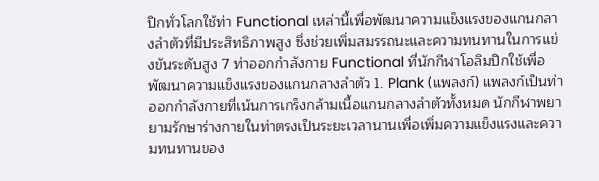ปิกทั่วโลกใช้ท่า Functional เหล่านี้เพื่อพัฒนาความแข็งแรงของแกนกลางลำตัวที่มีประสิทธิภาพสูง ซึ่งช่วยเพิ่มสมรรถนะและความทนทานในการแข่งขันระดับสูง 7 ท่าออกกำลังกาย Functional ที่นักกีฬาโอลิมปิกใช้เพื่อพัฒนาความแข็งแรงของแกนกลางลำตัว 1. Plank (แพลงก์) แพลงก์เป็นท่าออกกำลังกายที่เน้นการเกร็งกล้ามเนื้อแกนกลางลำตัวทั้งหมด นักกีฬาพยายามรักษาร่างกายในท่าตรงเป็นระยะเวลานานเพื่อเพิ่มความแข็งแรงและความทนทานของ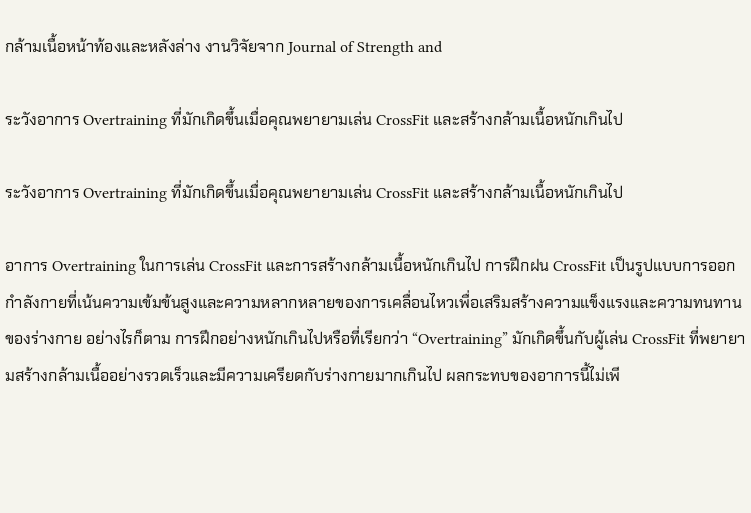กล้ามเนื้อหน้าท้องและหลังล่าง งานวิจัยจาก Journal of Strength and

ระวังอาการ Overtraining ที่มักเกิดขึ้นเมื่อคุณพยายามเล่น CrossFit และสร้างกล้ามเนื้อหนักเกินไป

ระวังอาการ Overtraining ที่มักเกิดขึ้นเมื่อคุณพยายามเล่น CrossFit และสร้างกล้ามเนื้อหนักเกินไป

อาการ Overtraining ในการเล่น CrossFit และการสร้างกล้ามเนื้อหนักเกินไป การฝึกฝน CrossFit เป็นรูปแบบการออกกำลังกายที่เน้นความเข้มข้นสูงและความหลากหลายของการเคลื่อนไหวเพื่อเสริมสร้างความแข็งแรงและความทนทานของร่างกาย อย่างไรก็ตาม การฝึกอย่างหนักเกินไปหรือที่เรียกว่า “Overtraining” มักเกิดขึ้นกับผู้เล่น CrossFit ที่พยายามสร้างกล้ามเนื้ออย่างรวดเร็วและมีความเครียดกับร่างกายมากเกินไป ผลกระทบของอาการนี้ไม่เพี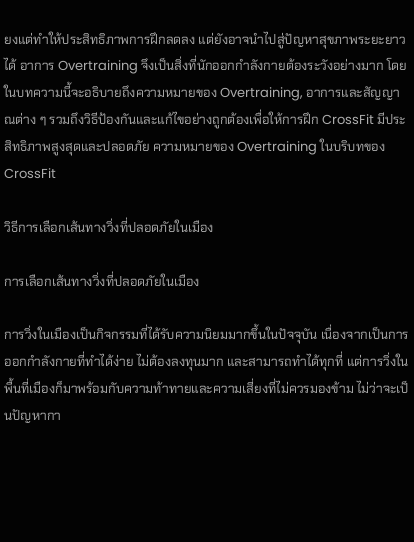ยงแต่ทำให้ประสิทธิภาพการฝึกลดลง แต่ยังอาจนำไปสู่ปัญหาสุขภาพระยะยาวได้ อาการ Overtraining จึงเป็นสิ่งที่นักออกกำลังกายต้องระวังอย่างมาก โดยในบทความนี้จะอธิบายถึงความหมายของ Overtraining, อาการและสัญญาณต่าง ๆ รวมถึงวิธีป้องกันและแก้ไขอย่างถูกต้องเพื่อให้การฝึก CrossFit มีประสิทธิภาพสูงสุดและปลอดภัย ความหมายของ Overtraining ในบริบทของ CrossFit

วิธีการเลือกเส้นทางวิ่งที่ปลอดภัยในเมือง

การเลือกเส้นทางวิ่งที่ปลอดภัยในเมือง

การวิ่งในเมืองเป็นกิจกรรมที่ได้รับความนิยมมากขึ้นในปัจจุบัน เนื่องจากเป็นการออกกำลังกายที่ทำได้ง่าย ไม่ต้องลงทุนมาก และสามารถทำได้ทุกที่ แต่การวิ่งในพื้นที่เมืองก็มาพร้อมกับความท้าทายและความเสี่ยงที่ไม่ควรมองข้าม ไม่ว่าจะเป็นปัญหากา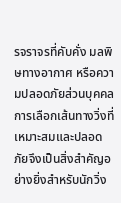รจราจรที่คับคั่ง มลพิษทางอากาศ หรือความปลอดภัยส่วนบุคคล การเลือกเส้นทางวิ่งที่เหมาะสมและปลอดภัยจึงเป็นสิ่งสำคัญอย่างยิ่งสำหรับนักวิ่ง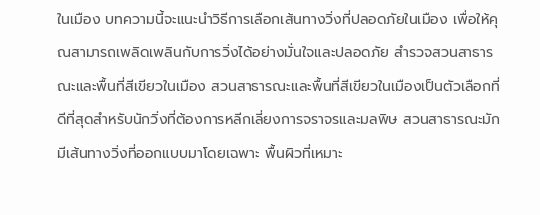ในเมือง บทความนี้จะแนะนำวิธีการเลือกเส้นทางวิ่งที่ปลอดภัยในเมือง เพื่อให้คุณสามารถเพลิดเพลินกับการวิ่งได้อย่างมั่นใจและปลอดภัย สำรวจสวนสาธารณะและพื้นที่สีเขียวในเมือง สวนสาธารณะและพื้นที่สีเขียวในเมืองเป็นตัวเลือกที่ดีที่สุดสำหรับนักวิ่งที่ต้องการหลีกเลี่ยงการจราจรและมลพิษ สวนสาธารณะมักมีเส้นทางวิ่งที่ออกแบบมาโดยเฉพาะ พื้นผิวที่เหมาะ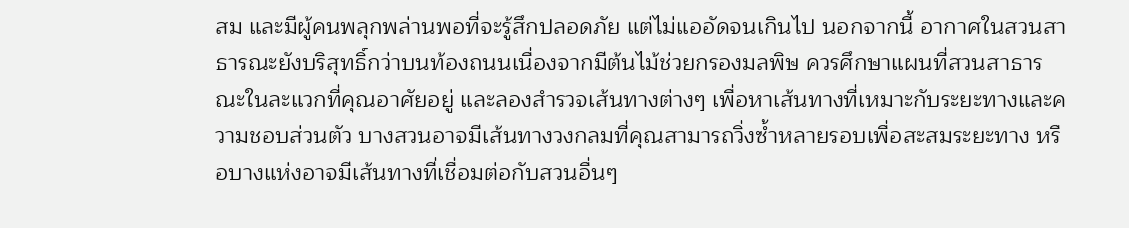สม และมีผู้คนพลุกพล่านพอที่จะรู้สึกปลอดภัย แต่ไม่แออัดจนเกินไป นอกจากนี้ อากาศในสวนสาธารณะยังบริสุทธิ์กว่าบนท้องถนนเนื่องจากมีต้นไม้ช่วยกรองมลพิษ ควรศึกษาแผนที่สวนสาธารณะในละแวกที่คุณอาศัยอยู่ และลองสำรวจเส้นทางต่างๆ เพื่อหาเส้นทางที่เหมาะกับระยะทางและความชอบส่วนตัว บางสวนอาจมีเส้นทางวงกลมที่คุณสามารถวิ่งซ้ำหลายรอบเพื่อสะสมระยะทาง หรือบางแห่งอาจมีเส้นทางที่เชื่อมต่อกับสวนอื่นๆ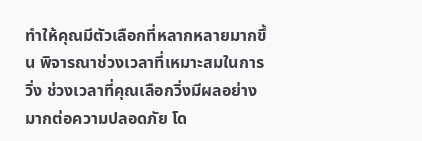ทำให้คุณมีตัวเลือกที่หลากหลายมากขึ้น พิจารณาช่วงเวลาที่เหมาะสมในการวิ่ง ช่วงเวลาที่คุณเลือกวิ่งมีผลอย่างมากต่อความปลอดภัย โด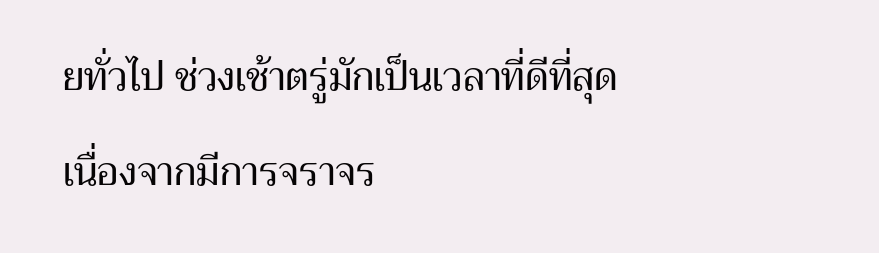ยทั่วไป ช่วงเช้าตรู่มักเป็นเวลาที่ดีที่สุดเนื่องจากมีการจราจร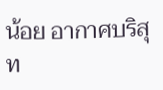น้อย อากาศบริสุท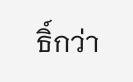ธิ์กว่า